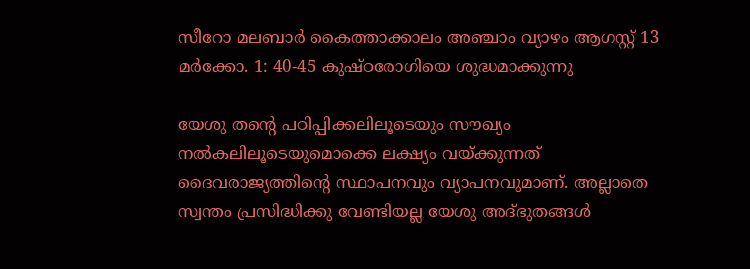സീറോ മലബാർ കൈത്താക്കാലം അഞ്ചാം വ്യാഴം ആഗസ്റ്റ് 13 മർക്കോ. 1: 40-45 കുഷ്‌ഠരോഗിയെ ശുദ്ധമാക്കുന്നു

യേശു തന്റെ പഠിപ്പിക്കലിലൂടെയും സൗഖ്യം നല്‍കലിലൂടെയുമൊക്കെ ലക്ഷ്യം വയ്ക്കുന്നത് ദൈവരാജ്യത്തിന്റെ സ്ഥാപനവും വ്യാപനവുമാണ്. അല്ലാതെ സ്വന്തം പ്രസിദ്ധിക്കു വേണ്ടിയല്ല യേശു അദ്ഭുതങ്ങള്‍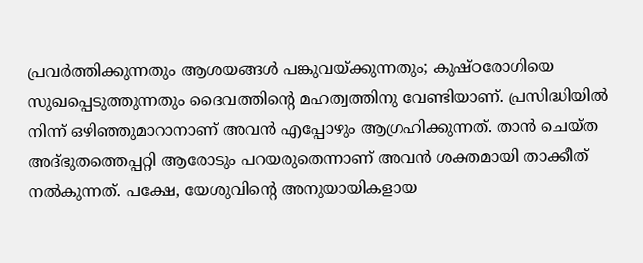പ്രവര്‍ത്തിക്കുന്നതും ആശയങ്ങള്‍ പങ്കുവയ്ക്കുന്നതും; കുഷ്ഠരോഗിയെ സുഖപ്പെടുത്തുന്നതും ദൈവത്തിന്റെ മഹത്വത്തിനു വേണ്ടിയാണ്. പ്രസിദ്ധിയില്‍ നിന്ന് ഒഴിഞ്ഞുമാറാനാണ് അവന്‍ എപ്പോഴും ആഗ്രഹിക്കുന്നത്. താന്‍ ചെയ്ത അദ്ഭുതത്തെപ്പറ്റി ആരോടും പറയരുതെന്നാണ് അവന്‍ ശക്തമായി താക്കീത് നല്‍കുന്നത്. പക്ഷേ, യേശുവിന്റെ അനുയായികളായ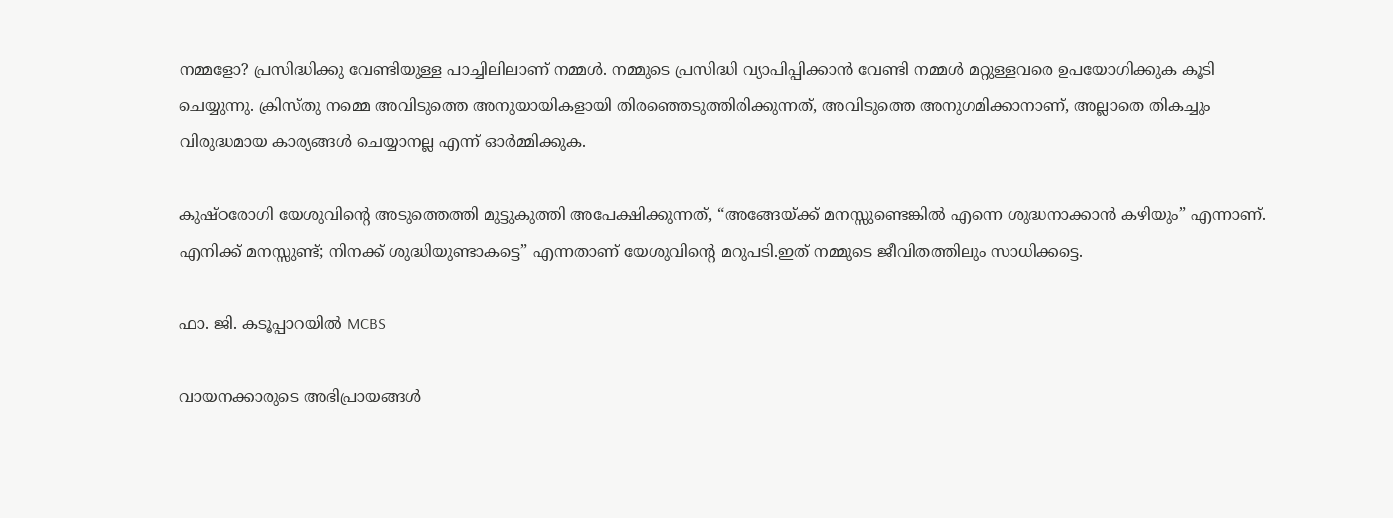നമ്മളോ? പ്രസിദ്ധിക്കു വേണ്ടിയുള്ള പാച്ചിലിലാണ് നമ്മള്‍. നമ്മുടെ പ്രസിദ്ധി വ്യാപിപ്പിക്കാന്‍ വേണ്ടി നമ്മള്‍ മറ്റുള്ളവരെ ഉപയോഗിക്കുക കൂടി ചെയ്യുന്നു. ക്രിസ്തു നമ്മെ അവിടുത്തെ അനുയായികളായി തിരഞ്ഞെടുത്തിരിക്കുന്നത്, അവിടുത്തെ അനുഗമിക്കാനാണ്, അല്ലാതെ തികച്ചും വിരുദ്ധമായ കാര്യങ്ങള്‍ ചെയ്യാനല്ല എന്ന് ഓര്‍മ്മിക്കുക.

കുഷ്ഠരോഗി യേശുവിന്റെ അടുത്തെത്തി മുട്ടുകുത്തി അപേക്ഷിക്കുന്നത്, “അങ്ങേയ്ക്ക് മനസ്സുണ്ടെങ്കില്‍ എന്നെ ശുദ്ധനാക്കാന്‍ കഴിയും” എന്നാണ്. എനിക്ക് മനസ്സുണ്ട്; നിനക്ക് ശുദ്ധിയുണ്ടാകട്ടെ” എന്നതാണ് യേശുവിന്റെ മറുപടി.ഇത് നമ്മുടെ ജീവിതത്തിലും സാധിക്കട്ടെ.

ഫാ. ജി. കടൂപ്പാറയില്‍ MCBS

വായനക്കാരുടെ അഭിപ്രായങ്ങൾ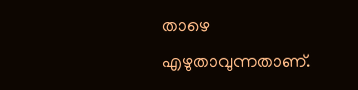താഴെ എഴുതാവുന്നതാണ്.